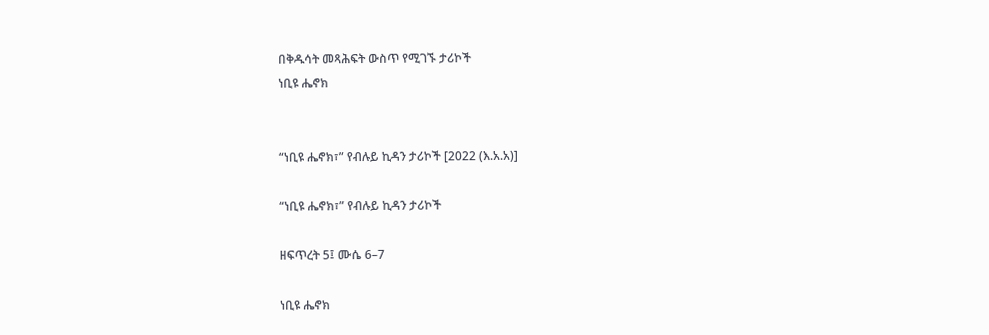በቅዱሳት መጻሕፍት ውስጥ የሚገኙ ታሪኮች
ነቢዩ ሔኖክ


“ነቢዩ ሔኖክ፣” የብሉይ ኪዳን ታሪኮች [2022 (እ.አ.አ)]

“ነቢዩ ሔኖክ፣” የብሉይ ኪዳን ታሪኮች

ዘፍጥረት 5፤ ሙሴ 6–7

ነቢዩ ሔኖክ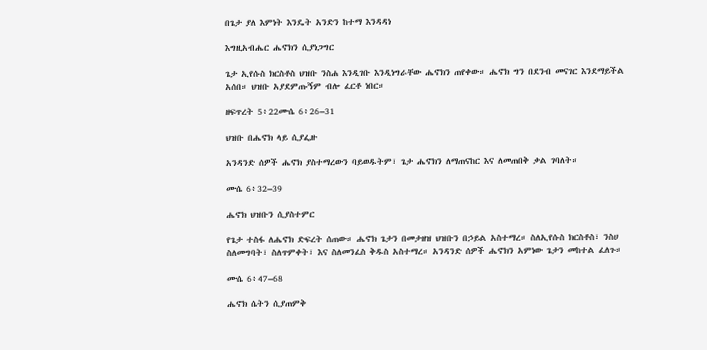በጌታ ያለ እምነት እንዴት አንድን ከተማ እንዳዳነ

እግዚአብሔር ሔኖክን ሲያነጋግር

ጌታ ኢየሱስ ክርስቶስ ህዝቡ ንስሐ እንዲገቡ እንዲነግራቸው ሔኖክን ጠየቀው። ሔኖክ ግን በደንብ መናገር እንደማይችል አሰበ። ህዝቡ አያደምጡኝም ብሎ ፈርቶ ነበር።

ዘፍጥረት 5፥22ሙሴ 6፥26–31

ህዝቡ በሔኖክ ላይ ሲያፌዙ

አንዳንድ ሰዎች ሔኖክ ያስተማረውን ባይወዱትም፣ ጌታ ሔኖክን ለማጠናከር እና ለመጠበቅ ቃል ገባለት።

ሙሴ 6፥32–39

ሔኖክ ህዝቡን ሲያስተምር

የጌታ ተስፋ ለሔኖክ ድፍረት ሰጠው። ሔኖክ ጌታን በመታዘዝ ህዝቡን በኃይል አስተማረ። ስለኢየሱስ ክርስቶስ፣ ንስሀ ስለመግባት፣ ስለጥምቀት፣ እና ስለመንፈስ ቅዱስ አስተማረ። አንዳንድ ሰዎች ሔኖክን አምነው ጌታን መከተል ፈለጉ።

ሙሴ 6፥47–68

ሔኖክ ሴትን ሲያጠምቅ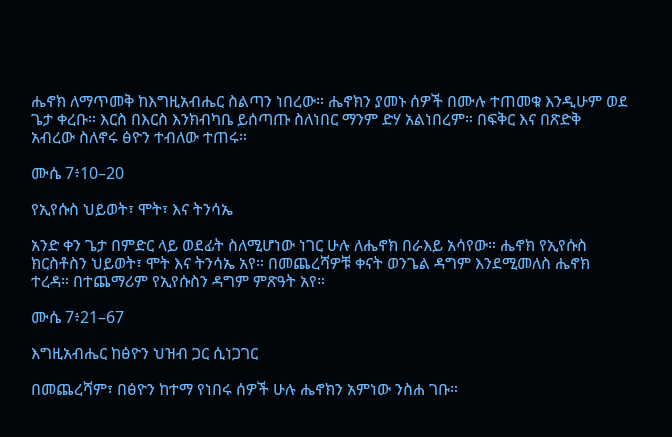ሔኖክ ለማጥመቅ ከእግዚአብሔር ስልጣን ነበረው። ሔኖክን ያመኑ ሰዎች በሙሉ ተጠመቁ እንዲሁም ወደ ጌታ ቀረቡ። እርስ በእርስ እንክብካቤ ይሰጣጡ ስለነበር ማንም ድሃ አልነበረም። በፍቅር እና በጽድቅ አብረው ስለኖሩ ፅዮን ተብለው ተጠሩ።

ሙሴ 7፥10–20

የኢየሱስ ህይወት፣ ሞት፣ እና ትንሳኤ

አንድ ቀን ጌታ በምድር ላይ ወደፊት ስለሚሆነው ነገር ሁሉ ለሔኖክ በራእይ አሳየው። ሔኖክ የኢየሱስ ክርስቶስን ህይወት፣ ሞት እና ትንሳኤ አየ። በመጨረሻዎቹ ቀናት ወንጌል ዳግም እንደሚመለስ ሔኖክ ተረዳ። በተጨማሪም የኢየሱስን ዳግም ምጽዓት አየ።

ሙሴ 7፥21–67

እግዚአብሔር ከፅዮን ህዝብ ጋር ሲነጋገር

በመጨረሻም፣ በፅዮን ከተማ የነበሩ ሰዎች ሁሉ ሔኖክን አምነው ንስሐ ገቡ።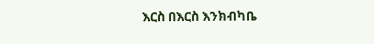እርስ በእርስ እንክብካቤ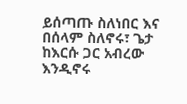ይሰጣጡ ስለነበር እና በሰላም ስለኖሩ፣ ጌታ ከእርሱ ጋር አብረው እንዲኖሩ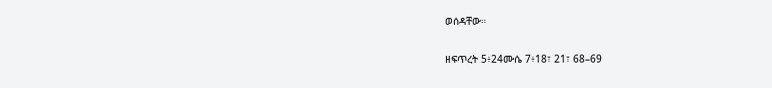ወሰዳቸው።

ዘፍጥረት 5፥24ሙሴ 7፥18፣ 21፣ 68–69